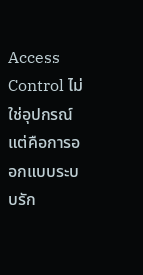Access Control ไม่ใช่อุปกรณ์ แต่คือการออกแบบระบบรัก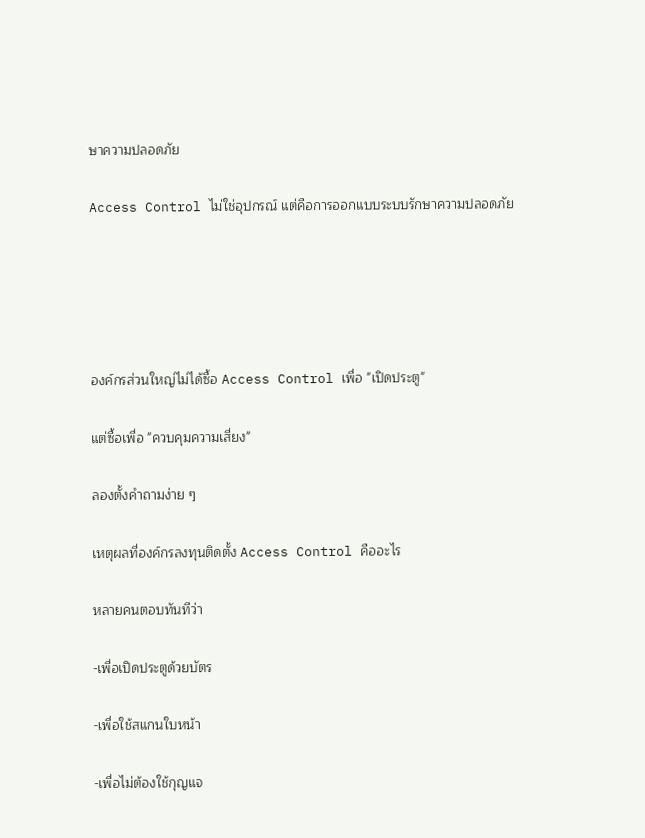ษาความปลอดภัย

Access Control ไม่ใช่อุปกรณ์ แต่คือการออกแบบระบบรักษาความปลอดภัย





องค์กรส่วนใหญ่ไม่ได้ซื้อ Access Control เพื่อ "เปิดประตู"

แต่ซื้อเพื่อ "ควบคุมความเสี่ยง"

ลองตั้งคำถามง่าย ๆ

เหตุผลที่องค์กรลงทุนติดตั้ง Access Control คืออะไร

หลายคนตอบทันทีว่า

-เพื่อเปิดประตูด้วยบัตร

-เพื่อใช้สแกนใบหน้า

-เพื่อไม่ต้องใช้กุญแจ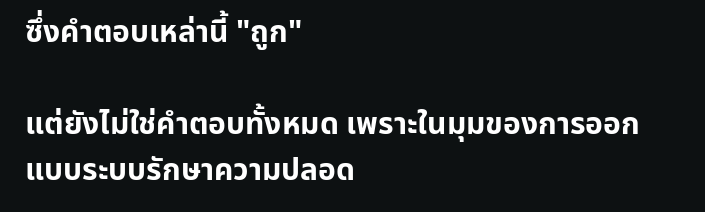ซึ่งคำตอบเหล่านี้ "ถูก"

แต่ยังไม่ใช่คำตอบทั้งหมด เพราะในมุมของการออกแบบระบบรักษาความปลอด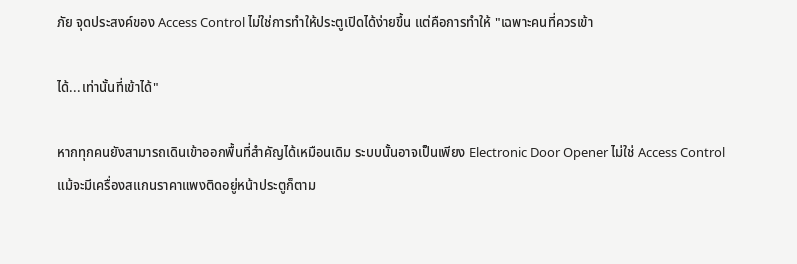ภัย จุดประสงค์ของ Access Control ไม่ใช่การทำให้ประตูเปิดได้ง่ายขึ้น แต่คือการทำให้ "เฉพาะคนที่ควรเข้า

ได้...เท่านั้นที่เข้าได้"

หากทุกคนยังสามารถเดินเข้าออกพื้นที่สำคัญได้เหมือนเดิม ระบบนั้นอาจเป็นเพียง Electronic Door Opener ไม่ใช่ Access Control แม้จะมีเครื่องสแกนราคาแพงติดอยู่หน้าประตูก็ตาม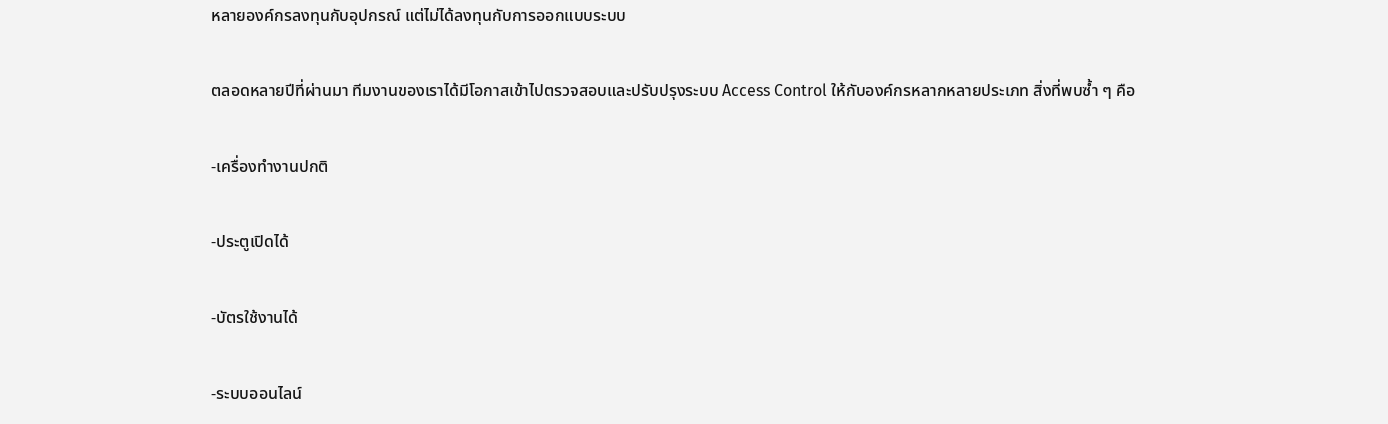หลายองค์กรลงทุนกับอุปกรณ์ แต่ไม่ได้ลงทุนกับการออกแบบระบบ

ตลอดหลายปีที่ผ่านมา ทีมงานของเราได้มีโอกาสเข้าไปตรวจสอบและปรับปรุงระบบ Access Control ให้กับองค์กรหลากหลายประเภท สิ่งที่พบซ้ำ ๆ คือ

-เครื่องทำงานปกติ

-ประตูเปิดได้

-บัตรใช้งานได้

-ระบบออนไลน์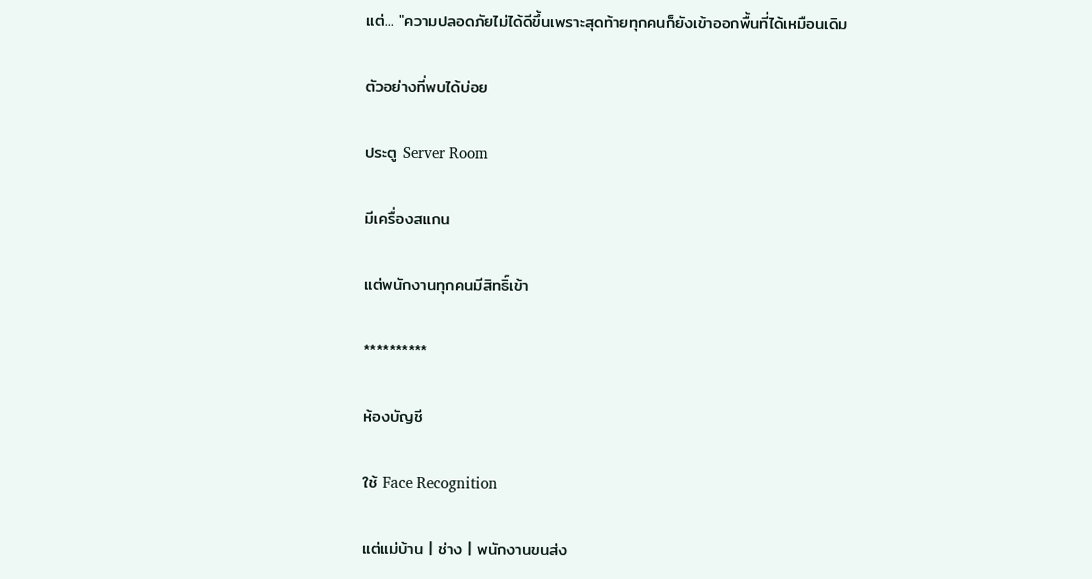แต่... "ความปลอดภัยไม่ได้ดีขึ้นเพราะสุดท้ายทุกคนก็ยังเข้าออกพื้นที่ได้เหมือนเดิม

ตัวอย่างที่พบได้บ่อย

ประตู Server Room

มีเครื่องสแกน

แต่พนักงานทุกคนมีสิทธิ์เข้า

**********

ห้องบัญชี

ใช้ Face Recognition

แต่แม่บ้าน | ช่าง | พนักงานขนส่ง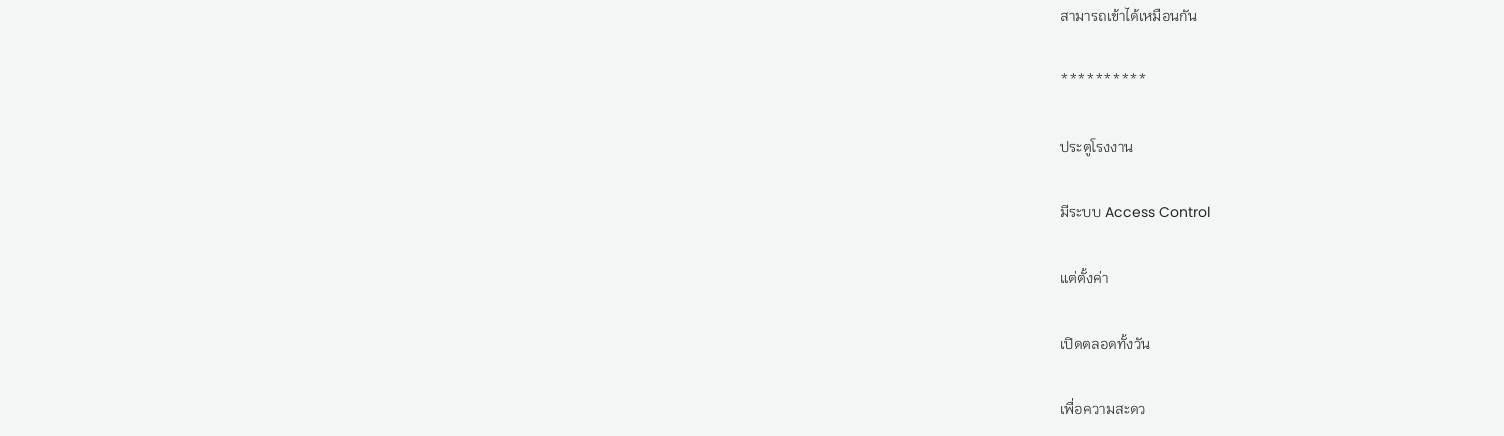สามารถเข้าได้เหมือนกัน

**********

ประตูโรงงาน

มีระบบ Access Control

แต่ตั้งค่า

เปิดตลอดทั้งวัน

เพื่อความสะดว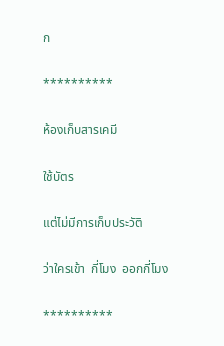ก

**********

ห้องเก็บสารเคมี

ใช้บัตร

แต่ไม่มีการเก็บประวัติ

ว่าใครเข้า  กี่โมง  ออกกี่โมง

**********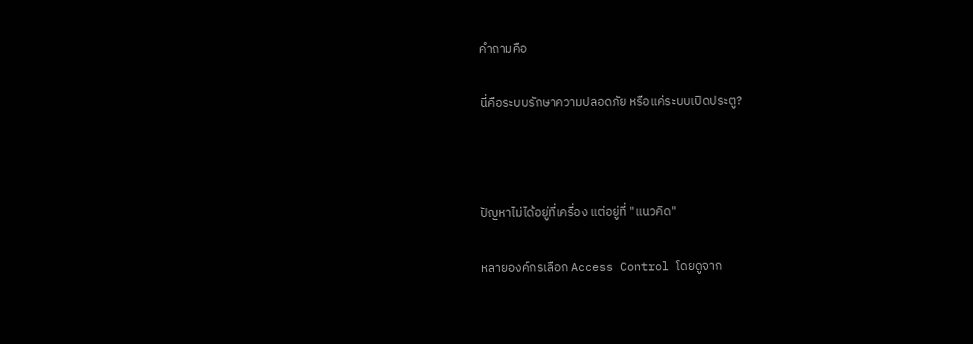คำถามคือ

นี่คือระบบรักษาความปลอดภัย หรือแค่ระบบเปิดประตู?



ปัญหาไม่ได้อยู่ที่เครื่อง แต่อยู่ที่ "แนวคิด"

หลายองค์กรเลือก Access Control โดยดูจาก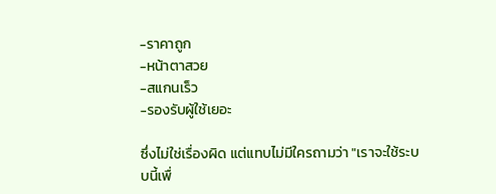-ราคาถูก
-หน้าตาสวย
-สแกนเร็ว
-รองรับผู้ใช้เยอะ

ซึ่งไม่ใช่เรื่องผิด แต่แทบไม่มีใครถามว่า "เราจะใช้ระบบนี้เพื่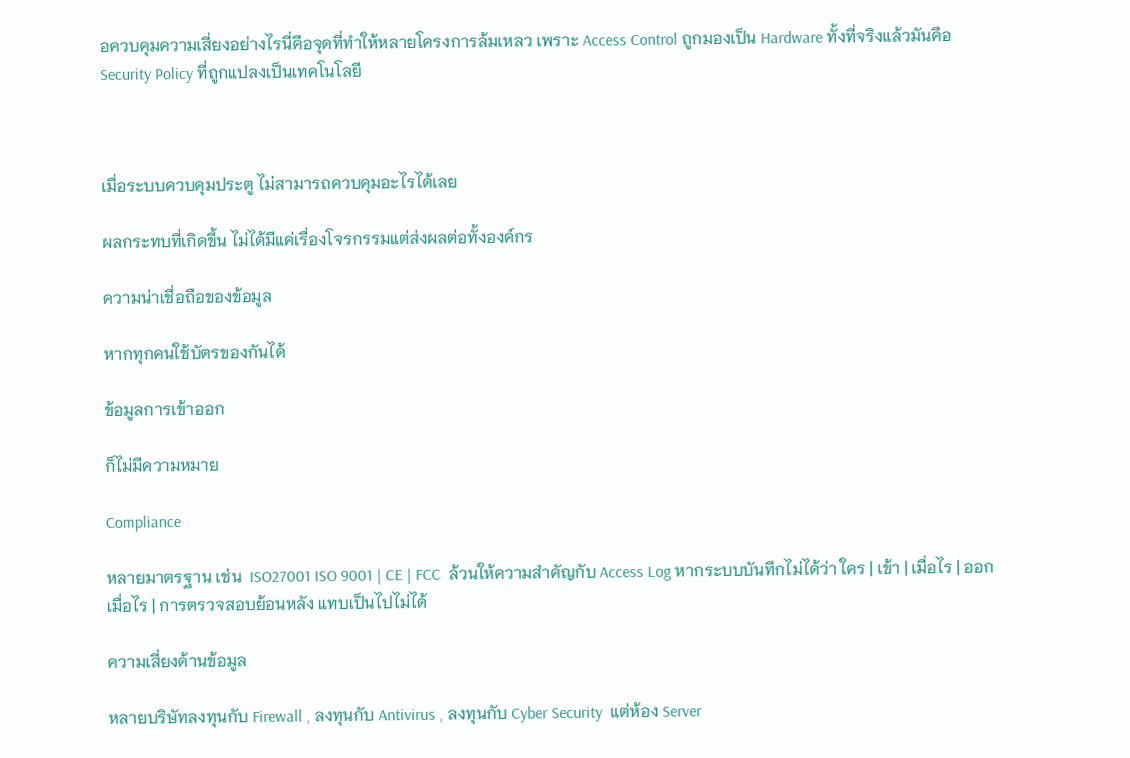อควบคุมความเสี่ยงอย่างไรนี่คือจุดที่ทำให้หลายโครงการล้มเหลว เพราะ Access Control ถูกมองเป็น Hardware ทั้งที่จริงแล้วมันคือ Security Policy ที่ถูกแปลงเป็นเทคโนโลยี



เมื่อระบบควบคุมประตู ไม่สามารถควบคุมอะไรได้เลย

ผลกระทบที่เกิดขึ้น ไม่ได้มีแค่เรื่องโจรกรรมแต่ส่งผลต่อทั้งองค์กร

ความน่าเชื่อถือของข้อมูล

หากทุกคนใช้บัตรของกันได้

ข้อมูลการเข้าออก

ก็ไม่มีความหมาย

Compliance

หลายมาตรฐาน เช่น  ISO27001 ISO 9001 | CE | FCC  ล้วนให้ความสำคัญกับ Access Log หากระบบบันทึกไม่ได้ว่า ใคร | เข้า | เมื่อไร | ออกเมื่อไร | การตรวจสอบย้อนหลัง แทบเป็นไปไม่ได้

ความเสี่ยงด้านข้อมูล

หลายบริษัทลงทุนกับ Firewall , ลงทุนกับ Antivirus , ลงทุนกับ Cyber Security  แต่ห้อง Server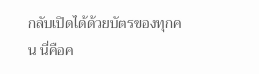กลับเปิดได้ด้วยบัตรของทุกคน นี่คือค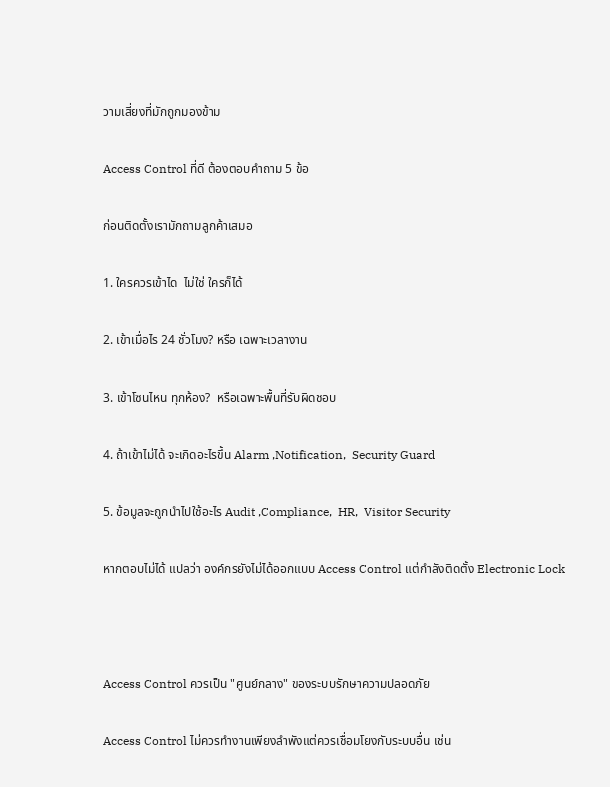วามเสี่ยงที่มักถูกมองข้าม

Access Control ที่ดี ต้องตอบคำถาม 5 ข้อ

ก่อนติดตั้งเรามักถามลูกค้าเสมอ

1. ใครควรเข้าได  ไม่ใช่ ใครก็ได้

2. เข้าเมื่อไร 24 ชั่วโมง? หรือ เฉพาะเวลางาน

3. เข้าโซนไหน ทุกห้อง?  หรือเฉพาะพื้นที่รับผิดชอบ

4. ถ้าเข้าไม่ได้ จะเกิดอะไรขึ้น Alarm ,Notification,  Security Guard

5. ข้อมูลจะถูกนำไปใช้อะไร Audit ,Compliance,  HR,  Visitor Security

หากตอบไม่ได้ แปลว่า องค์กรยังไม่ได้ออกแบบ Access Control แต่กำลังติดตั้ง Electronic Lock



Access Control ควรเป็น "ศูนย์กลาง" ของระบบรักษาความปลอดภัย

Access Control ไม่ควรทำงานเพียงลำพังแต่ควรเชื่อมโยงกับระบบอื่น เช่น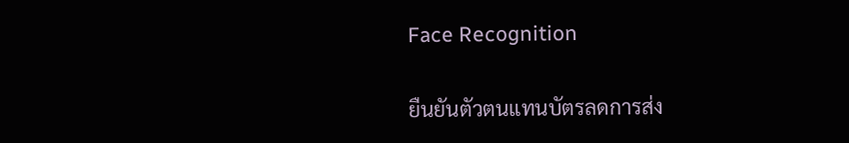Face Recognition

ยืนยันตัวตนแทนบัตรลดการส่ง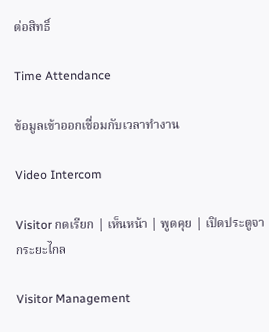ต่อสิทธิ์

Time Attendance

ข้อมูลเข้าออกเชื่อมกับเวลาทำงาน

Video Intercom

Visitor กดเรียก | เห็นหน้า | พูดคุย | เปิดประตูจากระยะไกล

Visitor Management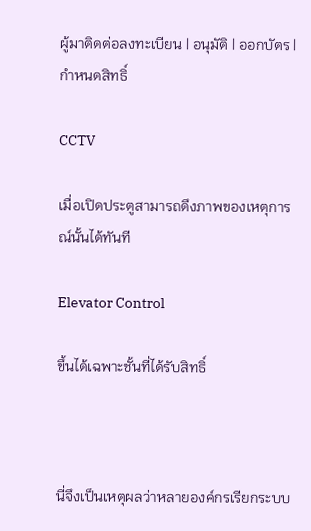ผู้มาติดต่อลงทะเบียน | อนุมัติ | ออกบัตร |  กำหนดสิทธิ์

CCTV

เมื่อเปิดประตูสามารถดึงภาพของเหตุการณ์นั้นได้ทันที

Elevator Control

ขึ้นได้เฉพาะชั้นที่ได้รับสิทธิ์



นี่จึงเป็นเหตุผลว่าหลายองค์กรเรียกระบบ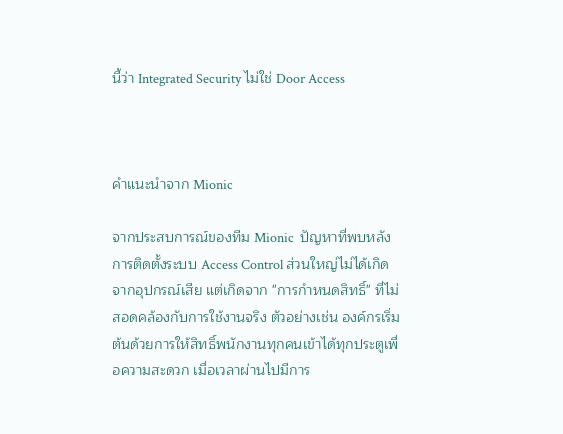นี้ว่า Integrated Security ไม่ใช่ Door Access



คำแนะนำจาก Mionic

จากประสบการณ์ของทีม Mionic  ปัญหาที่พบหลังการติดตั้งระบบ Access Control ส่วนใหญ่ไม่ได้เกิดจากอุปกรณ์เสีย แต่เกิดจาก "การกำหนดสิทธิ์" ที่ไม่สอดคล้องกับการใช้งานจริง ตัวอย่างเช่น องค์กรเริ่มต้นด้วยการให้สิทธิ์พนักงานทุกคนเข้าได้ทุกประตูเพื่อความสะดวก เมื่อเวลาผ่านไปมีการ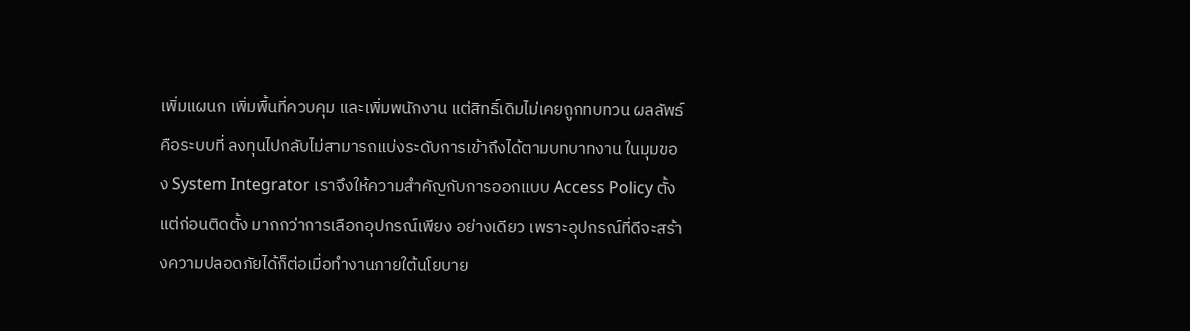เพิ่มแผนก เพิ่มพื้นที่ควบคุม และเพิ่มพนักงาน แต่สิทธิ์เดิมไม่เคยถูกทบทวน ผลลัพธ์คือระบบที่ ลงทุนไปกลับไม่สามารถแบ่งระดับการเข้าถึงได้ตามบทบาทงาน ในมุมของ System Integrator เราจึงให้ความสำคัญกับการออกแบบ Access Policy ตั้งแต่ก่อนติดตั้ง มากกว่าการเลือกอุปกรณ์เพียง อย่างเดียว เพราะอุปกรณ์ที่ดีจะสร้างความปลอดภัยได้ก็ต่อเมื่อทำงานภายใต้นโยบาย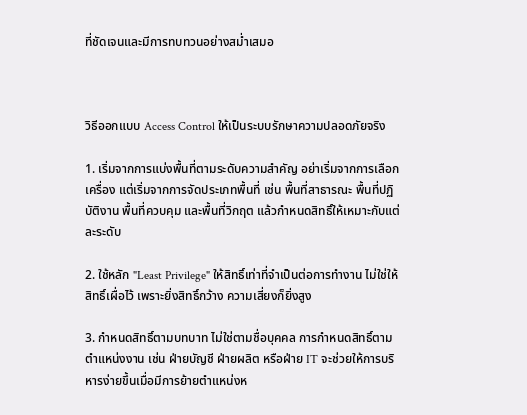ที่ชัดเจนและมีการทบทวนอย่างสม่ำเสมอ



วิธีออกแบบ Access Control ให้เป็นระบบรักษาความปลอดภัยจริง

1. เริ่มจากการแบ่งพื้นที่ตามระดับความสำคัญ อย่าเริ่มจากการเลือกเครื่อง แต่เริ่มจากการจัดประเภทพื้นที่ เช่น พื้นที่สาธารณะ พื้นที่ปฏิบัติงาน พื้นที่ควบคุม และพื้นที่วิกฤต แล้วกำหนดสิทธิ์ให้เหมาะกับแต่ละระดับ

2. ใช้หลัก "Least Privilege" ให้สิทธิ์เท่าที่จำเป็นต่อการทำงาน ไม่ใช่ให้สิทธิ์เผื่อไว้ เพราะยิ่งสิทธิ์กว้าง ความเสี่ยงก็ยิ่งสูง

3. กำหนดสิทธิ์ตามบทบาท ไม่ใช่ตามชื่อบุคคล การกำหนดสิทธิ์ตามตำแหน่งงาน เช่น ฝ่ายบัญชี ฝ่ายผลิต หรือฝ่าย IT จะช่วยให้การบริหารง่ายขึ้นเมื่อมีการย้ายตำแหน่งห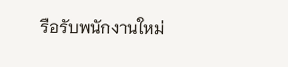รือรับพนักงานใหม่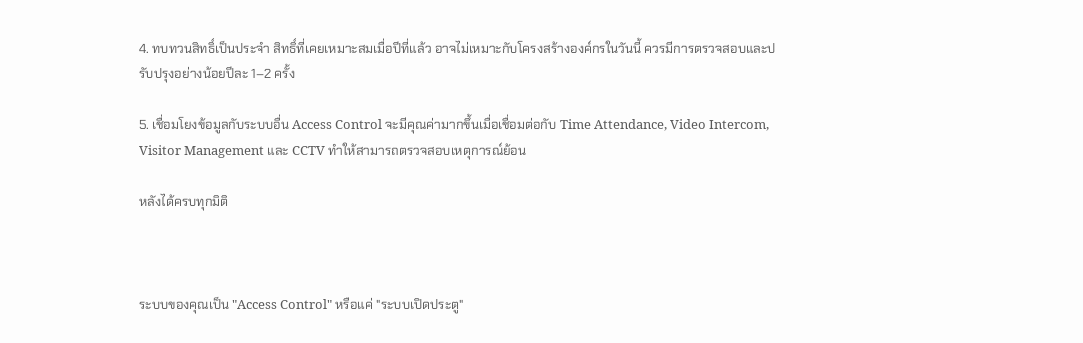4. ทบทวนสิทธิ์เป็นประจำ สิทธิ์ที่เคยเหมาะสมเมื่อปีที่แล้ว อาจไม่เหมาะกับโครงสร้างองค์กรในวันนี้ ควรมีการตรวจสอบและปรับปรุงอย่างน้อยปีละ 1–2 ครั้ง

5. เชื่อมโยงข้อมูลกับระบบอื่น Access Control จะมีคุณค่ามากขึ้นเมื่อเชื่อมต่อกับ Time Attendance, Video Intercom, Visitor Management และ CCTV ทำให้สามารถตรวจสอบเหตุการณ์ย้อน

หลังได้ครบทุกมิติ



ระบบของคุณเป็น "Access Control" หรือแค่ "ระบบเปิดประตู"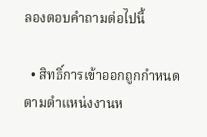ลองตอบคำถามต่อไปนี้

  • สิทธิ์การเข้าออกถูกกำหนดตามตำแหน่งงานห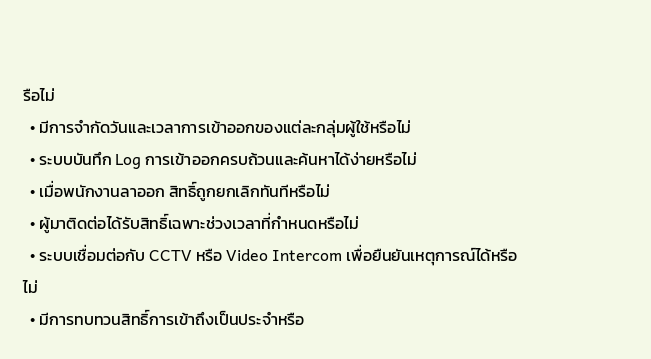รือไม่
  • มีการจำกัดวันและเวลาการเข้าออกของแต่ละกลุ่มผู้ใช้หรือไม่
  • ระบบบันทึก Log การเข้าออกครบถ้วนและค้นหาได้ง่ายหรือไม่
  • เมื่อพนักงานลาออก สิทธิ์ถูกยกเลิกทันทีหรือไม่
  • ผู้มาติดต่อได้รับสิทธิ์เฉพาะช่วงเวลาที่กำหนดหรือไม่
  • ระบบเชื่อมต่อกับ CCTV หรือ Video Intercom เพื่อยืนยันเหตุการณ์ได้หรือไม่
  • มีการทบทวนสิทธิ์การเข้าถึงเป็นประจำหรือ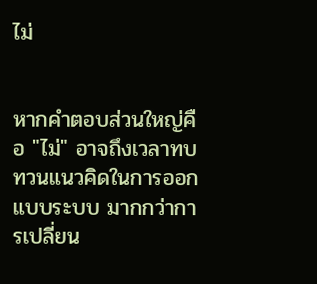ไม่


หากคำตอบส่วนใหญ่คือ "ไม่" อาจถึงเวลาทบทวนแนวคิดในการออกแบบระบบ มากกว่าการเปลี่ยน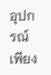อุปกรณ์เพียง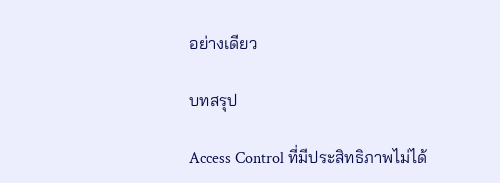อย่างเดียว

บทสรุป

Access Control ที่มีประสิทธิภาพไม่ได้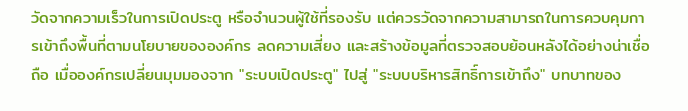วัดจากความเร็วในการเปิดประตู หรือจำนวนผู้ใช้ที่รองรับ แต่ควรวัดจากความสามารถในการควบคุมการเข้าถึงพื้นที่ตามนโยบายขององค์กร ลดความเสี่ยง และสร้างข้อมูลที่ตรวจสอบย้อนหลังได้อย่างน่าเชื่อถือ เมื่อองค์กรเปลี่ยนมุมมองจาก "ระบบเปิดประตู" ไปสู่ "ระบบบริหารสิทธิ์การเข้าถึง" บทบาทของ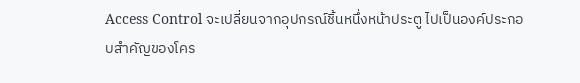Access Control จะเปลี่ยนจากอุปกรณ์ชิ้นหนึ่งหน้าประตู ไปเป็นองค์ประกอบสำคัญของโคร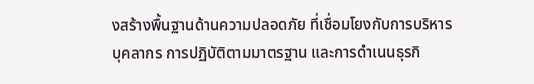งสร้างพื้นฐานด้านความปลอดภัย ที่เชื่อมโยงกับการบริหารบุคลากร การปฏิบัติตามมาตรฐาน และการดำเนนธุรกิ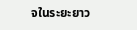จในระยะยาว